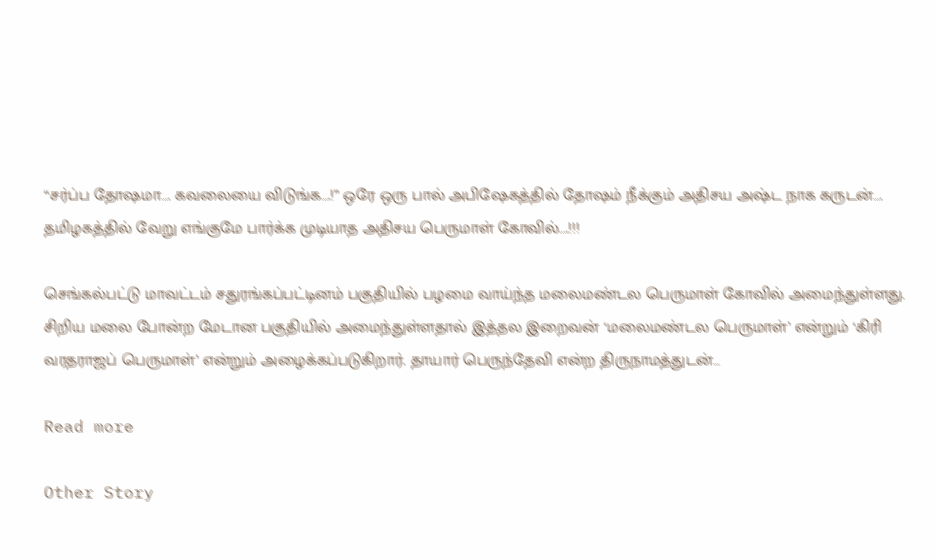“சர்ப்ப தோஷமா…. கவலையை விடுங்க….!” ஒரே ஒரு பால் அபிஷேகத்தில் தோஷம் நீக்கும் அதிசய அஷ்ட நாக கருடன்…. தமிழகத்தில் வேறு எங்குமே பார்க்க முடியாத அதிசய பெருமாள் கோவில்….!!!

செங்கல்பட்டு மாவட்டம் சதுரங்கப்பட்டினம் பகுதியில் பழமை வாய்ந்த மலைமண்டல பெருமாள் கோவில் அமைந்துள்ளது. சிறிய மலை போன்ற மேடான பகுதியில் அமைந்துள்ளதால் இத்தல இறைவன் ‘மலைமண்டல பெருமாள்’ என்றும் ‘கிரி வரதராஜப் பெருமாள்’ என்றும் அழைக்கப்படுகிறார். தாயார் பெருந்தேவி என்ற திருநாமத்துடன்…

Read more

Other Story